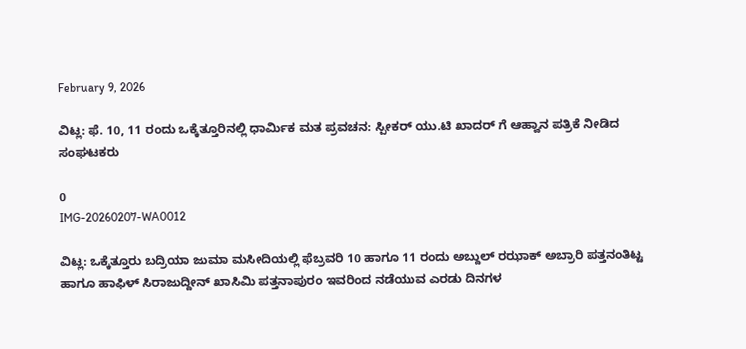February 9, 2026

ವಿಟ್ಲ: ಫೆ. 10, 11 ರಂದು ಒಕ್ಕೆತ್ತೂರಿನಲ್ಲಿ ಧಾರ್ಮಿಕ ಮತ ಪ್ರವಚನ: ಸ್ಪೀಕರ್ ಯು.ಟಿ ಖಾದರ್ ಗೆ ಆಹ್ವಾನ ಪತ್ರಿಕೆ ನೀಡಿದ ಸಂಘಟಕರು

0
IMG-20260207-WA0012

ವಿಟ್ಲ: ಒಕ್ಕೆತ್ತೂರು ಬದ್ರಿಯಾ ಜುಮಾ ಮಸೀದಿಯಲ್ಲಿ ಫೆಬ್ರವರಿ 10 ಹಾಗೂ 11 ರಂದು ಅಬ್ದುಲ್ ರಝಾಕ್ ಅಬ್ರಾರಿ ಪತ್ತನಂತಿಟ್ಟ ಹಾಗೂ ಹಾಫಿಳ್ ಸಿರಾಜುದ್ದೀನ್ ಖಾಸಿಮಿ ಪತ್ತನಾಪುರಂ ಇವರಿಂದ ನಡೆಯುವ ಎರಡು ದಿನಗಳ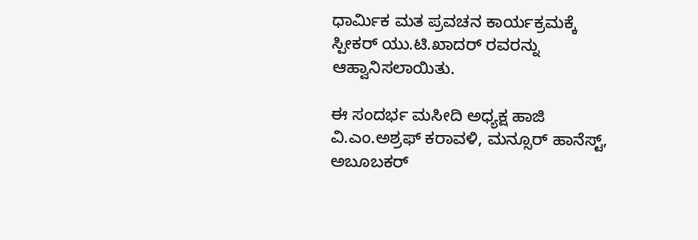ಧಾರ್ಮಿಕ ಮತ ಪ್ರವಚನ ಕಾರ್ಯಕ್ರಮಕ್ಕೆ ಸ್ಪೀಕರ್ ಯು.ಟಿ.ಖಾದರ್ ರವರನ್ನು ಆಹ್ವಾನಿಸಲಾಯಿತು.

ಈ ಸಂದರ್ಭ ಮಸೀದಿ ಅಧ್ಯಕ್ಷ ಹಾಜಿ ವಿ.ಎಂ.ಅಶ್ರಫ್ ಕರಾವಳಿ, ಮನ್ಸೂರ್ ಹಾನೆಸ್ಟ್, ಅಬೂಬಕರ್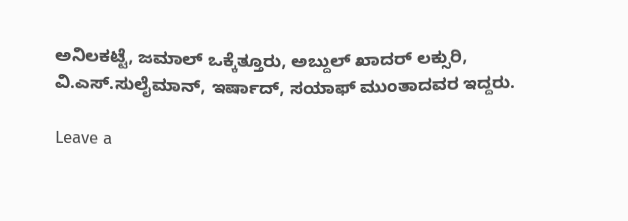ಅನಿಲಕಟ್ಟೆ, ಜಮಾಲ್ ಒಕ್ಕೆತ್ತೂರು, ಅಬ್ದುಲ್ ಖಾದರ್ ಲಕ್ಸುರಿ, ವಿ.ಎಸ್.ಸುಲೈಮಾನ್, ಇರ್ಷಾದ್, ಸಯಾಫ್ ಮುಂತಾದವರ ಇದ್ದರು.

Leave a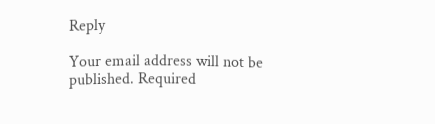Reply

Your email address will not be published. Required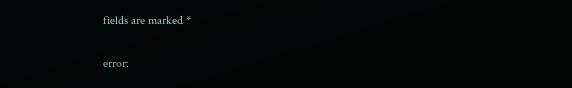fields are marked *

error: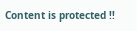Content is protected !!